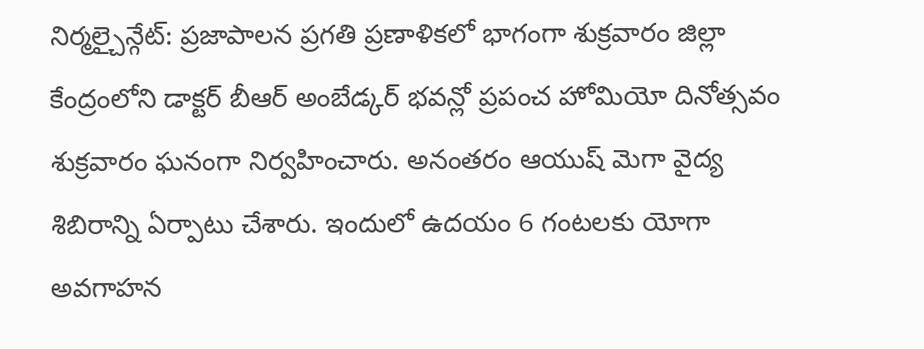నిర్మల్చైన్గేట్: ప్రజాపాలన ప్రగతి ప్రణాళికలో భాగంగా శుక్రవారం జిల్లా కేంద్రంలోని డాక్టర్ బీఆర్ అంబేడ్కర్ భవన్లో ప్రపంచ హోమియో దినోత్సవం శుక్రవారం ఘనంగా నిర్వహించారు. అనంతరం ఆయుష్ మెగా వైద్య శిబిరాన్ని ఏర్పాటు చేశారు. ఇందులో ఉదయం 6 గంటలకు యోగా అవగాహన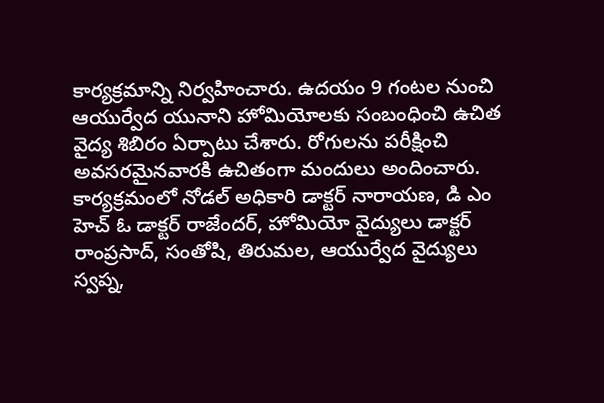కార్యక్రమాన్ని నిర్వహించారు. ఉదయం 9 గంటల నుంచి ఆయుర్వేద యునాని హోమియోలకు సంబంధించి ఉచిత వైద్య శిబిరం ఏర్పాటు చేశారు. రోగులను పరీక్షించి అవసరమైనవారకి ఉచితంగా మందులు అందించారు. కార్యక్రమంలో నోడల్ అధికారి డాక్టర్ నారాయణ, డి ఎం హెచ్ ఓ డాక్టర్ రాజేందర్, హోమియో వైద్యులు డాక్టర్ రాంప్రసాద్, సంతోషి, తిరుమల, ఆయుర్వేద వైద్యులు స్వప్న,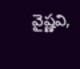వైష్ణవి,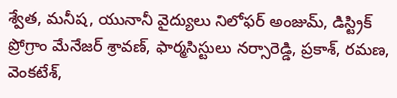శ్వేత, మనీష, యునానీ వైద్యులు నిలోఫర్ అంజుమ్, డిస్ట్రిక్ ప్రోగ్రాం మేనేజర్ శ్రావణ్, ఫార్మసిస్టులు నర్సారెడ్డి, ప్రకాశ్, రమణ, వెంకటేశ్,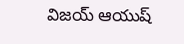విజయ్ ఆయుష్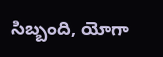సిబ్బంది, యోగా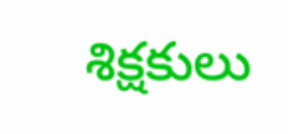శిక్షకులు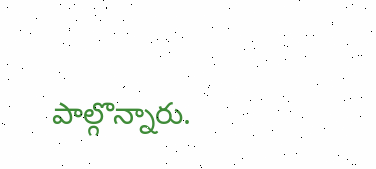పాల్గొన్నారు.